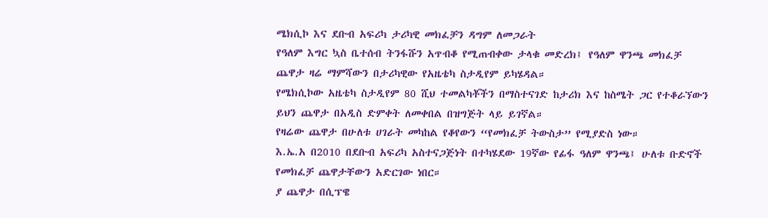ሜክሲኮ እና ደቡብ አፍሪካ ታሪካዊ መክፈቻን ዳግም ለመጋራት
የዓለም እግር ኳስ ቤተሰብ ትንፋሹን አጥብቆ የሚጠብቀው ታላቁ መድረክ፤ የዓለም ዋንጫ መክፈቻ ጨዋታ ዛሬ ማምሻውን በታሪካዊው የአዜቴካ ስታዲየም ይካሄዳል።
የሜክሲኮው አዜቴካ ስታዲየም 80 ሺህ ተመልካቾችን በማስተናገድ ከታሪክ እና ከስሜት ጋር የተቆራኘውን ይህን ጨዋታ በአዲስ ድምቀት ለመቀበል በዝግጅት ላይ ይገኛል።
የዛሬው ጨዋታ በሁለቱ ሀገራት መካከል የቆየውን “የመክፈቻ ትውስታ” የሚያድስ ነው።
እ.ኤ.አ በ2010 በደቡብ አፍሪካ አስተናጋጅነት በተካሄደው 19ኛው የፊፋ ዓለም ዋንጫ፤ ሁለቱ ቡድኖች የመክፈቻ ጨዋታቸውን አድርገው ነበር።
ያ ጨዋታ በሲፕዌ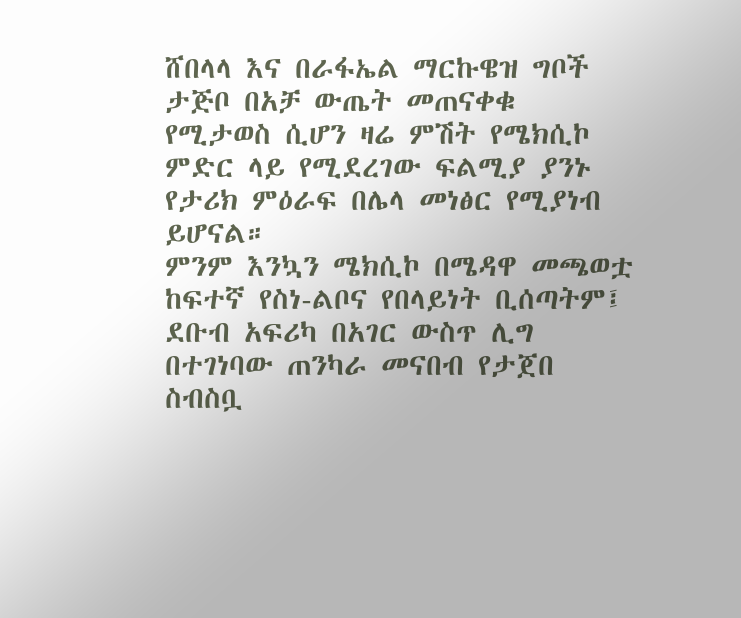ሸበላላ እና በራፋኤል ማርኩዌዝ ግቦች ታጅቦ በአቻ ውጤት መጠናቀቁ የሚታወስ ሲሆን ዛሬ ምሽት የሜክሲኮ ምድር ላይ የሚደረገው ፍልሚያ ያንኑ የታሪክ ምዕራፍ በሌላ መነፅር የሚያነብ ይሆናል።
ምንም እንኳን ሜክሲኮ በሜዳዋ መጫወቷ ከፍተኛ የስነ-ልቦና የበላይነት ቢሰጣትም፤ ደቡብ አፍሪካ በአገር ውስጥ ሊግ በተገነባው ጠንካራ መናበብ የታጀበ ስብስቧ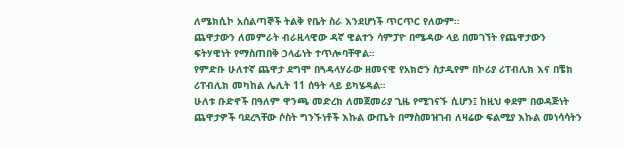ለሜክሲኮ አሰልጣኞች ትልቅ የቤት ስራ እንደሆነች ጥርጥር የለውም።
ጨዋታውን ለመምራት ብራዚላዊው ዳኛ ዊልተን ሳምፓዮ በሜዳው ላይ በመገኘት የጨዋታውን ፍትሃዊነት የማስጠበቅ ኃላፊነት ተጥሎባቸዋል።
የምድቡ ሁለተኛ ጨዋታ ደግሞ በጓዳላሃራው ዘመናዊ የአክሮን ስታዲየም በኮሪያ ሪፐብሊክ እና በቼክ ሪፐብሊክ መካከል ሌሊት 11 ሰዓት ላይ ይካሄዳል።
ሁለቱ ቡድኖች በዓለም ዋንጫ መድረክ ለመጀመሪያ ጊዜ የሚገናኙ ሲሆን፤ ከዚህ ቀደም በወዳጅነት ጨዋታዎች ባደረጓቸው ሶስት ግንኙነቶች እኩል ውጤት በማስመዝገብ ለዛሬው ፍልሚያ እኩል መነሳሳትን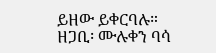ይዘው ይቀርባሉ።
ዘጋቢ፡ ሙሉቀን ባሳ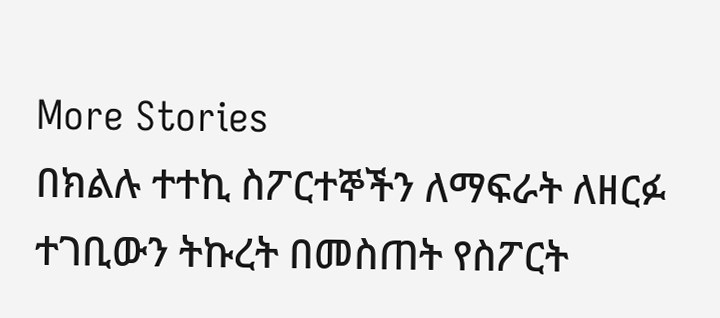More Stories
በክልሉ ተተኪ ስፖርተኞችን ለማፍራት ለዘርፉ ተገቢውን ትኩረት በመስጠት የስፖርት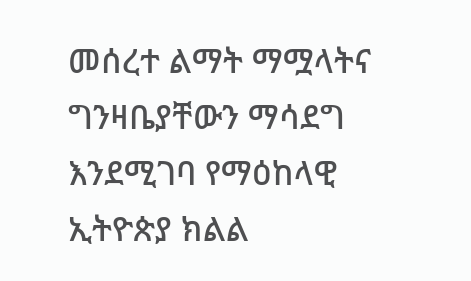መሰረተ ልማት ማሟላትና ግንዛቤያቸውን ማሳደግ እንደሚገባ የማዕከላዊ ኢትዮጵያ ክልል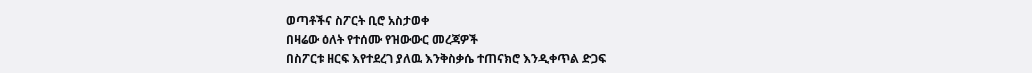ወጣቶችና ስፖርት ቢሮ አስታወቀ
በዛሬው ዕለት የተሰሙ የዝውውር መረጃዎች
በስፖርቱ ዘርፍ እየተደረገ ያለዉ እንቅስቃሴ ተጠናክሮ እንዲቀጥል ድጋፍ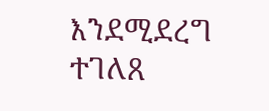እንደሚደረግ ተገለጸ